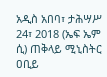አዲስ አበባ፣ ታሕሣሥ 24፣ 2018 (ኤፍ ኤም ሲ) ጠቅላይ ሚኒስትር ዐቢይ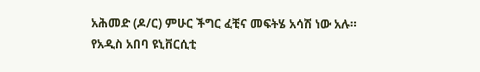አሕመድ (ዶ/ር) ምሁር ችግር ፈቺና መፍትሄ አሳሽ ነው አሉ።
የአዲስ አበባ ዩኒቨርሲቲ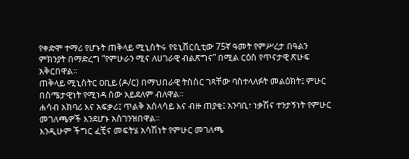የቀድሞ ተማሪ የሆኑት ጠቅላይ ሚኒስትሩ የዩኒቨርሲቲው 75ኛ ዓመት የምሥረታ በዓልን ምክንያት በማድረግ “የምሁራን ሚና ለሀገራዊ ብልጽግና” በሚል ርዕስ የጥናታዊ ጽሁፍ አቅርበዋል።
ጠቅላይ ሚኒስትር ዐቢይ (ዶ/ር) በማህበራዊ ትስስር ገጻቸው ባስተላለፉት መልዕክት፤ ምሁር በስሜታዊነት የሚነዳ ሰው አይደለም ብለዋል።
ሐሳብ አክባሪ እና አፍቃሪ፤ ጥልቅ አሰላሳይ እና ብዙ ጠያቂ፤ አንባቢ፣ ነቃሽና ተንታኝነት የምሁር መገለጫዎች እንደሆኑ አስገንዝበዋል።
እንዲሁም ችግር ፈቺና መፍትሄ አሳሽነት የምሁር መገለጫ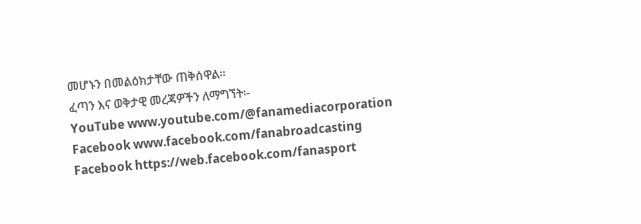መሆኑን በመልዕክታቸው ጠቅሰዋል።
ፈጣን እና ወቅታዊ መረጃዎችን ለማግኘት፡-
YouTube www.youtube.com/@fanamediacorporation
Facebook www.facebook.com/fanabroadcasting
Facebook https://web.facebook.com/fanasport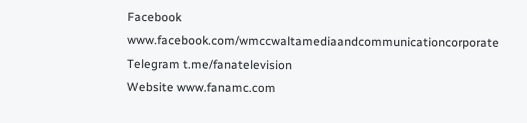Facebook www.facebook.com/wmccwaltamediaandcommunicationcorporate
Telegram t.me/fanatelevision
Website www.fanamc.com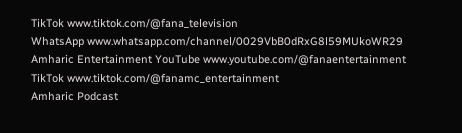TikTok www.tiktok.com/@fana_television
WhatsApp www.whatsapp.com/channel/0029VbB0dRxG8l59MUkoWR29
Amharic Entertainment YouTube www.youtube.com/@fanaentertainment
TikTok www.tiktok.com/@fanamc_entertainment
Amharic Podcast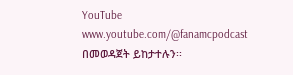YouTube www.youtube.com/@fanamcpodcast በመወዳጀት ይከታተሉን፡፡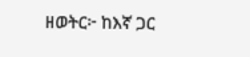ዘወትር፦ ከእኛ ጋር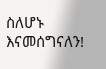ስለሆኑ እናመሰግናለን!